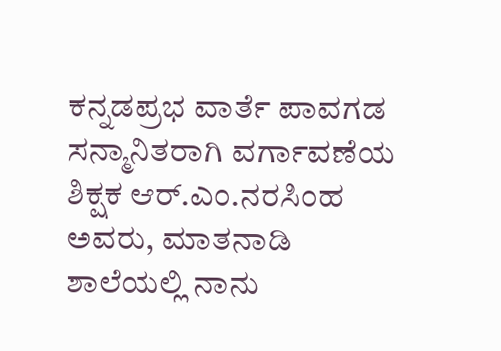ಕನ್ನಡಪ್ರಭ ವಾರ್ತೆ ಪಾವಗಡ
ಸನ್ಮಾನಿತರಾಗಿ ವರ್ಗಾವಣೆಯ ಶಿಕ್ಷಕ ಆರ್.ಎಂ.ನರಸಿಂಹ ಅವರು, ಮಾತನಾಡಿ ಶಾಲೆಯಲ್ಲಿ ನಾನು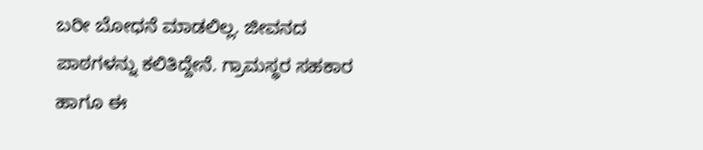ಬರೀ ಬೋಧನೆ ಮಾಡಲಿಲ್ಲ. ಜೀವನದ ಪಾಠಗಳನ್ನು ಕಲಿತಿದ್ದೇನೆ. ಗ್ರಾಮಸ್ಥರ ಸಹಕಾರ ಹಾಗೂ ಈ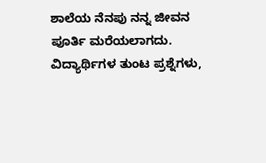ಶಾಲೆಯ ನೆನಪು ನನ್ನ ಜೀವನ ಪೂರ್ತಿ ಮರೆಯಲಾಗದು. ವಿದ್ಯಾರ್ಥಿಗಳ ತುಂಟ ಪ್ರಶ್ನೆಗಳು,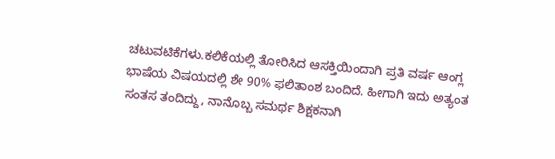ಚಟುವಟಿಕೆಗಳು.ಕಲಿಕೆಯಲ್ಲಿ ತೋರಿಸಿದ ಆಸಕ್ತಿಯಿಂದಾಗಿ ಪ್ರತಿ ವರ್ಷ ಆಂಗ್ಲ ಭಾಷೆಯ ವಿಷಯದಲ್ಲಿ ಶೇ 90% ಫಲಿತಾಂಶ ಬಂದಿದೆ. ಹೀಗಾಗಿ ಇದು ಅತ್ಯಂತ ಸಂತಸ ತಂದಿದ್ದು, ನಾನೊಬ್ಬ ಸಮರ್ಥ ಶಿಕ್ಷಕನಾಗಿ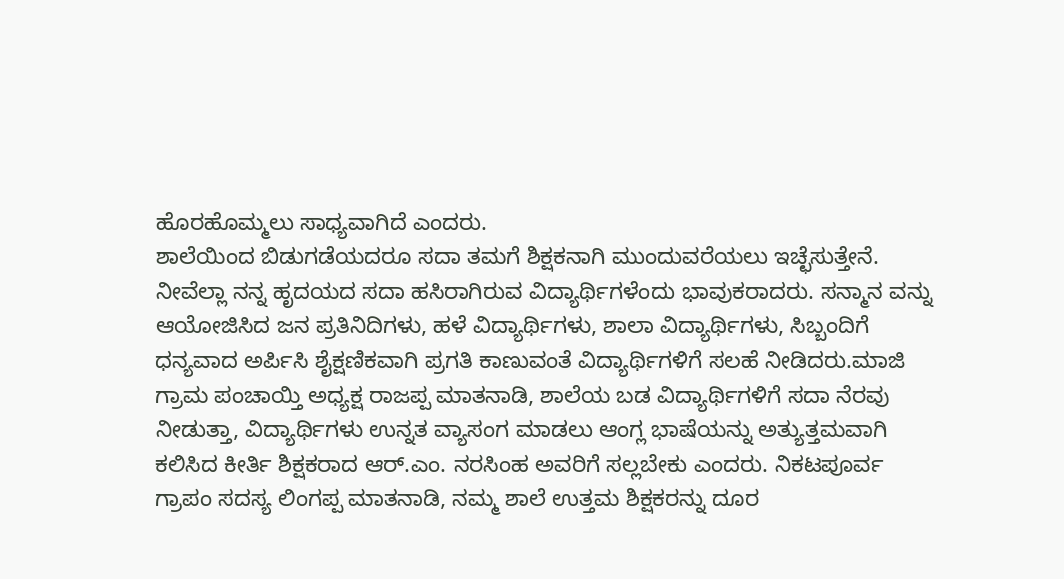ಹೊರಹೊಮ್ಮಲು ಸಾಧ್ಯವಾಗಿದೆ ಎಂದರು.
ಶಾಲೆಯಿಂದ ಬಿಡುಗಡೆಯದರೂ ಸದಾ ತಮಗೆ ಶಿಕ್ಷಕನಾಗಿ ಮುಂದುವರೆಯಲು ಇಚ್ಛೆಸುತ್ತೇನೆ. ನೀವೆಲ್ಲಾ ನನ್ನ ಹೃದಯದ ಸದಾ ಹಸಿರಾಗಿರುವ ವಿದ್ಯಾರ್ಥಿಗಳೆಂದು ಭಾವುಕರಾದರು. ಸನ್ಮಾನ ವನ್ನು ಆಯೋಜಿಸಿದ ಜನ ಪ್ರತಿನಿದಿಗಳು, ಹಳೆ ವಿದ್ಯಾರ್ಥಿಗಳು, ಶಾಲಾ ವಿದ್ಯಾರ್ಥಿಗಳು, ಸಿಬ್ಬಂದಿಗೆ ಧನ್ಯವಾದ ಅರ್ಪಿಸಿ ಶೈಕ್ಷಣಿಕವಾಗಿ ಪ್ರಗತಿ ಕಾಣುವಂತೆ ವಿದ್ಯಾರ್ಥಿಗಳಿಗೆ ಸಲಹೆ ನೀಡಿದರು.ಮಾಜಿ ಗ್ರಾಮ ಪಂಚಾಯ್ತಿ ಅಧ್ಯಕ್ಷ ರಾಜಪ್ಪ ಮಾತನಾಡಿ, ಶಾಲೆಯ ಬಡ ವಿದ್ಯಾರ್ಥಿಗಳಿಗೆ ಸದಾ ನೆರವು ನೀಡುತ್ತಾ, ವಿದ್ಯಾರ್ಥಿಗಳು ಉನ್ನತ ವ್ಯಾಸಂಗ ಮಾಡಲು ಆಂಗ್ಲ ಭಾಷೆಯನ್ನು ಅತ್ಯುತ್ತಮವಾಗಿ ಕಲಿಸಿದ ಕೀರ್ತಿ ಶಿಕ್ಷಕರಾದ ಆರ್.ಎಂ. ನರಸಿಂಹ ಅವರಿಗೆ ಸಲ್ಲಬೇಕು ಎಂದರು. ನಿಕಟಪೂರ್ವ ಗ್ರಾಪಂ ಸದಸ್ಯ ಲಿಂಗಪ್ಪ ಮಾತನಾಡಿ, ನಮ್ಮ ಶಾಲೆ ಉತ್ತಮ ಶಿಕ್ಷಕರನ್ನು ದೂರ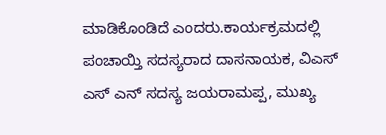ಮಾಡಿಕೊಂಡಿದೆ ಎಂದರು.ಕಾರ್ಯಕ್ರಮದಲ್ಲಿ ಪಂಚಾಯ್ತಿ ಸದಸ್ಯರಾದ ದಾಸನಾಯಕ, ವಿಎಸ್ ಎಸ್ ಎನ್ ಸದಸ್ಯ ಜಯರಾಮಪ್ಪ, ಮುಖ್ಯ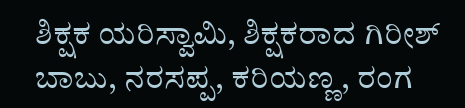ಶಿಕ್ಷಕ ಯರಿಸ್ವಾಮಿ, ಶಿಕ್ಷಕರಾದ ಗಿರೀಶ್ ಬಾಬು, ನರಸಪ್ಪ, ಕರಿಯಣ್ಣ, ರಂಗ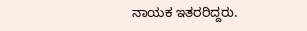ನಾಯಕ ಇತರರಿದ್ದರು.